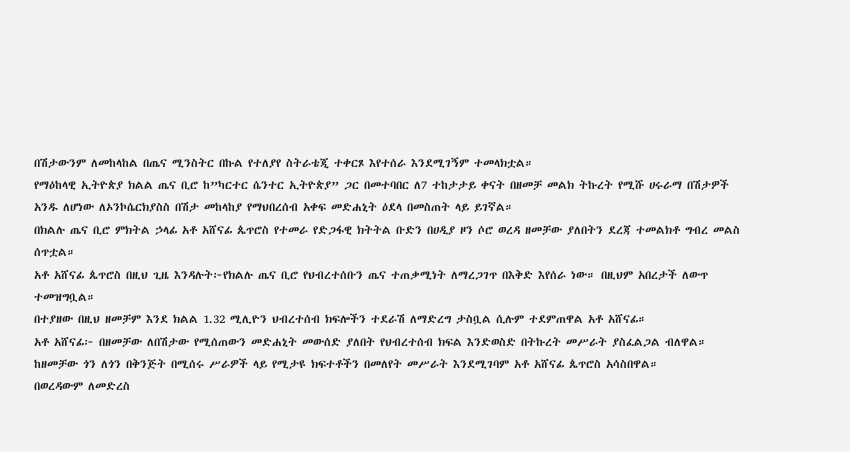በሽታውንም ለመከላከል በጤና ሚንስትር በኩል የተለያየ ስትራቴጂ ተቀርጾ እየተሰራ እንደሚገኝም ተመላክቷል።
የማዕከላዊ ኢትዮጵያ ክልል ጤና ቢሮ ከ”ካርተር ሴንተር ኢትዮጵያ” ጋር በመተባበር ለ7 ተከታታይ ቀናት በዘመቻ መልክ ትኩረት የሚሹ ሀሩራማ በሽታዎች አንዱ ለሆነው ለኦንኮሴርክያስስ በሽታ መከላከያ የማህበረሰብ አቀፍ መድሐኒት ዕደላ በመስጠት ላይ ይገኛል።
በክልሉ ጤና ቢሮ ምክትል ኃላፊ አቶ አሸናፊ ጴጥሮስ የተመራ የድጋፋዊ ክትትል ቡድን በሀዲያ ዞን ሶሮ ወረዳ ዘመቻው ያለበትን ደረጃ ተመልክቶ ግብረ መልስ ሰጥቷል።
አቶ አሸናፊ ጴጥሮስ በዚህ ጊዜ እንዳሉት፦የክልሉ ጤና ቢሮ የህብረተሰቡን ጤና ተጠቃሚነት ለማረጋገጥ በእቅድ እየሰራ ነው። በዚህም አበረታች ለውጥ ተመዝግቧል።
በተያዘው በዚህ ዘመቻም እንደ ክልል 1.32 ሚሊዮን ህብረተሰብ ክፍሎችን ተደራሽ ለማድረግ ታስቧል ሲሉም ተደምጠዋል አቶ አሸናፊ።
አቶ አሸናፊ፦ በዘመቻው ለበሽታው የሚሰጠውን መድሐኒት መውሰድ ያለበት የህብረተሰብ ክፍል እንድወስድ በትኩረት መሥራት ያስፈልጋል ብለዋል።
ከዘመቻው ጎን ለጎን በቅንጅት በሚሰሩ ሥራዎች ላይ የሚታዩ ክፍተቶችን በመለየት መሥራት እንደሚገባም አቶ አሸናፊ ጴጥሮስ አሳስበዋል።
በወረዳውም ለመድረስ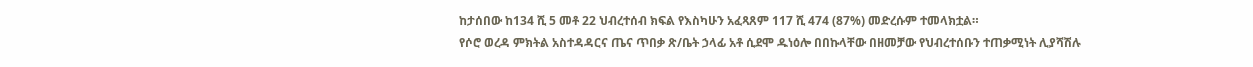ከታሰበው ከ134 ሺ 5 መቶ 22 ህብረተሰብ ክፍል የእስካሁን አፈጻጸም 117 ሺ 474 (87%) መድረሱም ተመላክቷል።
የሶሮ ወረዳ ምክትል አስተዳዳርና ጤና ጥበቃ ጽ/ቤት ኃላፊ አቶ ሲደሞ ዱነዕሎ በበኩላቸው በዘመቻው የህብረተሰቡን ተጠቃሚነት ሊያሻሽሉ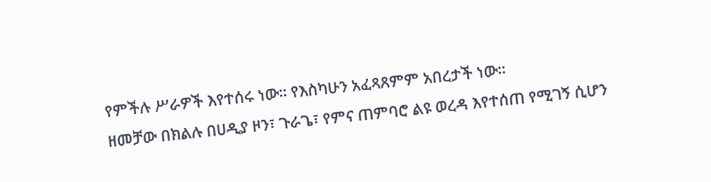የምችሉ ሥራዎች እየተሰሩ ነው። የእስካሁን አፈጻጸምም አበረታች ነው።
ዘመቻው በክልሉ በሀዲያ ዞን፣ ጉራጌ፣ የምና ጠምባሮ ልዩ ወረዳ እየተሰጠ የሚገኝ ሲሆን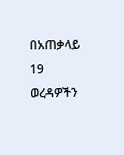በአጠቃላይ 19 ወረዳዎችን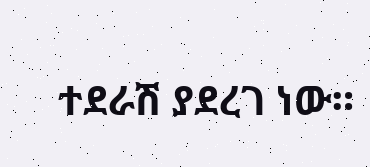ተደራሽ ያደረገ ነው።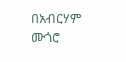በአብርሃም ሙጎሮ